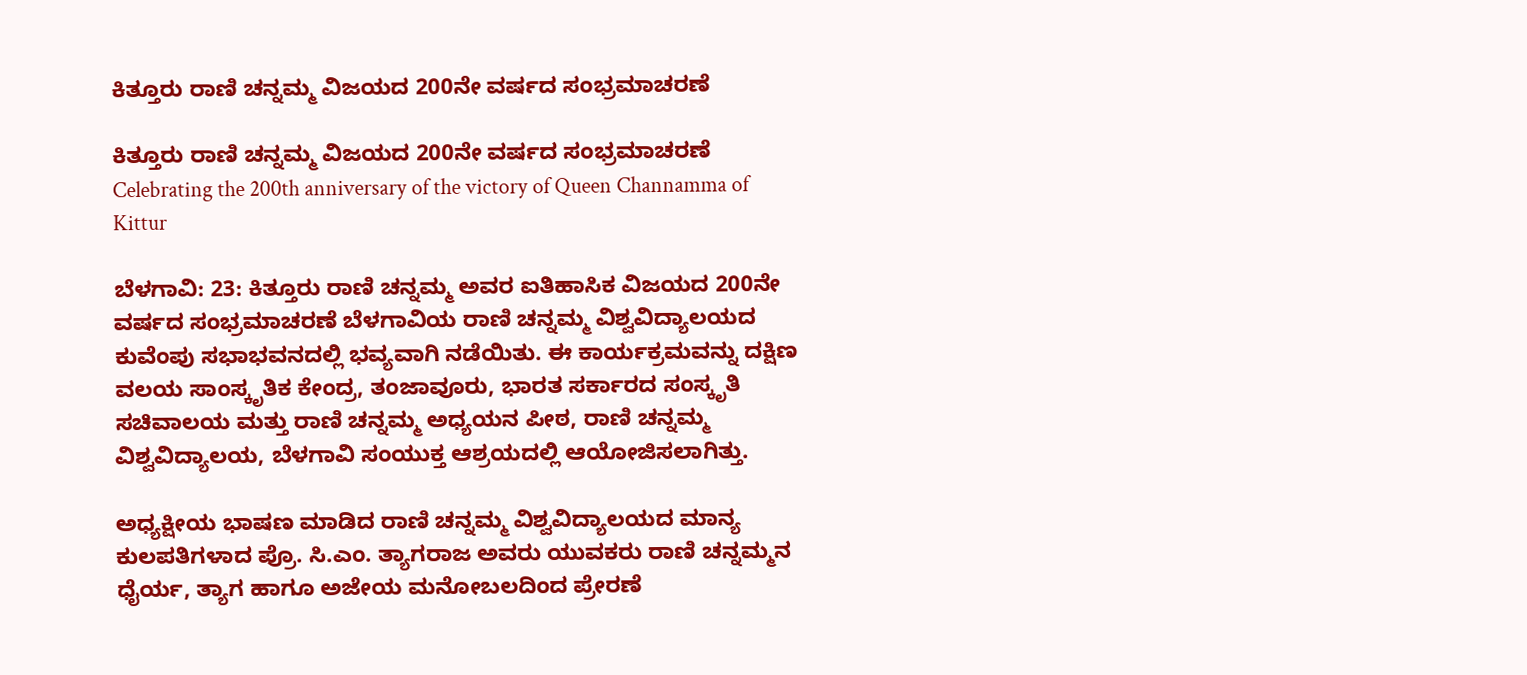ಕಿತ್ತೂರು ರಾಣಿ ಚನ್ನಮ್ಮ ವಿಜಯದ 200ನೇ ವರ್ಷದ ಸಂಭ್ರಮಾಚರಣೆ

ಕಿತ್ತೂರು ರಾಣಿ ಚನ್ನಮ್ಮ ವಿಜಯದ 200ನೇ ವರ್ಷದ ಸಂಭ್ರಮಾಚರಣೆ Celebrating the 200th anniversary of the victory of Queen Channamma of Kittur

ಬೆಳಗಾವಿ: 23: ಕಿತ್ತೂರು ರಾಣಿ ಚನ್ನಮ್ಮ ಅವರ ಐತಿಹಾಸಿಕ ವಿಜಯದ 200ನೇ ವರ್ಷದ ಸಂಭ್ರಮಾಚರಣೆ ಬೆಳಗಾವಿಯ ರಾಣಿ ಚನ್ನಮ್ಮ ವಿಶ್ವವಿದ್ಯಾಲಯದ ಕುವೆಂಪು ಸಭಾಭವನದಲ್ಲಿ ಭವ್ಯವಾಗಿ ನಡೆಯಿತು. ಈ ಕಾರ್ಯಕ್ರಮವನ್ನು ದಕ್ಷಿಣ ವಲಯ ಸಾಂಸ್ಕೃತಿಕ ಕೇಂದ್ರ, ತಂಜಾವೂರು, ಭಾರತ ಸರ್ಕಾರದ ಸಂಸ್ಕೃತಿ ಸಚಿವಾಲಯ ಮತ್ತು ರಾಣಿ ಚನ್ನಮ್ಮ ಅಧ್ಯಯನ ಪೀಠ, ರಾಣಿ ಚನ್ನಮ್ಮ ವಿಶ್ವವಿದ್ಯಾಲಯ, ಬೆಳಗಾವಿ ಸಂಯುಕ್ತ ಆಶ್ರಯದಲ್ಲಿ ಆಯೋಜಿಸಲಾಗಿತ್ತು.

ಅಧ್ಯಕ್ಷೀಯ ಭಾಷಣ ಮಾಡಿದ ರಾಣಿ ಚನ್ನಮ್ಮ ವಿಶ್ವವಿದ್ಯಾಲಯದ ಮಾನ್ಯ ಕುಲಪತಿಗಳಾದ ಪ್ರೊ. ಸಿ.ಎಂ. ತ್ಯಾಗರಾಜ ಅವರು ಯುವಕರು ರಾಣಿ ಚನ್ನಮ್ಮನ ಧೈರ್ಯ, ತ್ಯಾಗ ಹಾಗೂ ಅಜೇಯ ಮನೋಬಲದಿಂದ ಪ್ರೇರಣೆ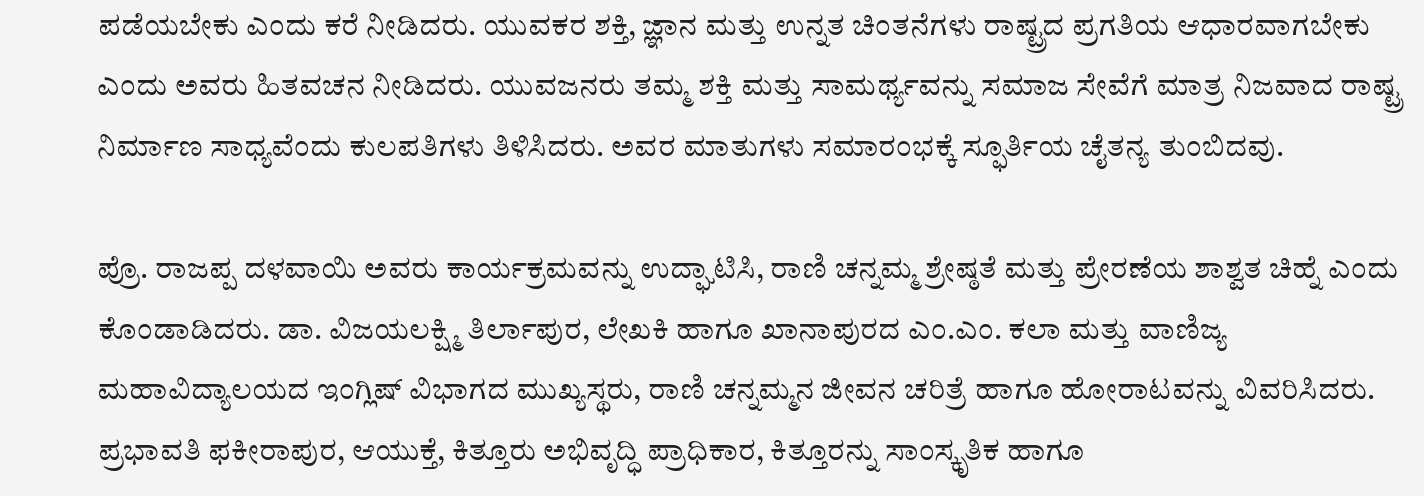ಪಡೆಯಬೇಕು ಎಂದು ಕರೆ ನೀಡಿದರು. ಯುವಕರ ಶಕ್ತಿ, ಜ್ಞಾನ ಮತ್ತು ಉನ್ನತ ಚಿಂತನೆಗಳು ರಾಷ್ಟ್ರದ ಪ್ರಗತಿಯ ಆಧಾರವಾಗಬೇಕು ಎಂದು ಅವರು ಹಿತವಚನ ನೀಡಿದರು. ಯುವಜನರು ತಮ್ಮ ಶಕ್ತಿ ಮತ್ತು ಸಾಮರ್ಥ್ಯವನ್ನು ಸಮಾಜ ಸೇವೆಗೆ ಮಾತ್ರ ನಿಜವಾದ ರಾಷ್ಟ್ರ ನಿರ್ಮಾಣ ಸಾಧ್ಯವೆಂದು ಕುಲಪತಿಗಳು ತಿಳಿಸಿದರು. ಅವರ ಮಾತುಗಳು ಸಮಾರಂಭಕ್ಕೆ ಸ್ಫೂರ್ತಿಯ ಚೈತನ್ಯ ತುಂಬಿದವು.

ಪ್ರೊ. ರಾಜಪ್ಪ ದಳವಾಯಿ ಅವರು ಕಾರ್ಯಕ್ರಮವನ್ನು ಉದ್ಘಾಟಿಸಿ, ರಾಣಿ ಚನ್ನಮ್ಮ ಶ್ರೇಷ್ಠತೆ ಮತ್ತು ಪ್ರೇರಣೆಯ ಶಾಶ್ವತ ಚಿಹ್ನೆ ಎಂದು ಕೊಂಡಾಡಿದರು. ಡಾ. ವಿಜಯಲಕ್ಷ್ಮಿ ತಿರ್ಲಾಪುರ, ಲೇಖಕಿ ಹಾಗೂ ಖಾನಾಪುರದ ಎಂ.ಎಂ. ಕಲಾ ಮತ್ತು ವಾಣಿಜ್ಯ ಮಹಾವಿದ್ಯಾಲಯದ ಇಂಗ್ಲಿಷ್ ವಿಭಾಗದ ಮುಖ್ಯಸ್ಥರು, ರಾಣಿ ಚನ್ನಮ್ಮನ ಜೀವನ ಚರಿತ್ರೆ ಹಾಗೂ ಹೋರಾಟವನ್ನು ವಿವರಿಸಿದರು. ಪ್ರಭಾವತಿ ಫಕೀರಾಪುರ, ಆಯುಕ್ತೆ, ಕಿತ್ತೂರು ಅಭಿವೃದ್ಧಿ ಪ್ರಾಧಿಕಾರ, ಕಿತ್ತೂರನ್ನು ಸಾಂಸ್ಕೃತಿಕ ಹಾಗೂ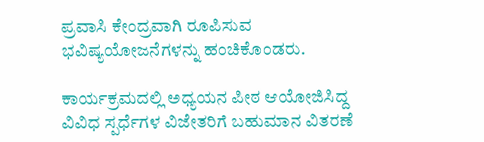ಪ್ರವಾಸಿ ಕೇಂದ್ರವಾಗಿ ರೂಪಿಸುವ ಭವಿಷ್ಯಯೋಜನೆಗಳನ್ನು ಹಂಚಿಕೊಂಡರು.

ಕಾರ್ಯಕ್ರಮದಲ್ಲಿ ಅಧ್ಯಯನ ಪೀಠ ಆಯೋಜಿಸಿದ್ದ ವಿವಿಧ ಸ್ಪರ್ಧೆಗಳ ವಿಜೇತರಿಗೆ ಬಹುಮಾನ ವಿತರಣೆ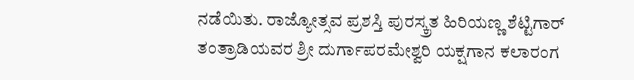ನಡೆಯಿತು. ರಾಜ್ಯೋತ್ಸವ ಪ್ರಶಸ್ತಿ ಪುರಸ್ಕ್ರತ ಹಿರಿಯಣ್ಣ ಶೆಟ್ಟಿಗಾರ್ ತಂತ್ರಾಡಿಯವರ ಶ್ರೀ ದುರ್ಗಾಪರಮೇಶ್ವರಿ ಯಕ್ಷಗಾನ ಕಲಾರಂಗ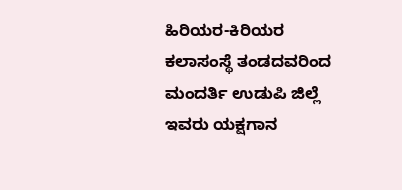ಹಿರಿಯರ-ಕಿರಿಯರ ಕಲಾಸಂಸ್ಥೆ ತಂಡದವರಿಂದ ಮಂದರ್ತಿ ಉಡುಪಿ ಜಿಲ್ಲೆ ಇವರು ಯಕ್ಷಗಾನ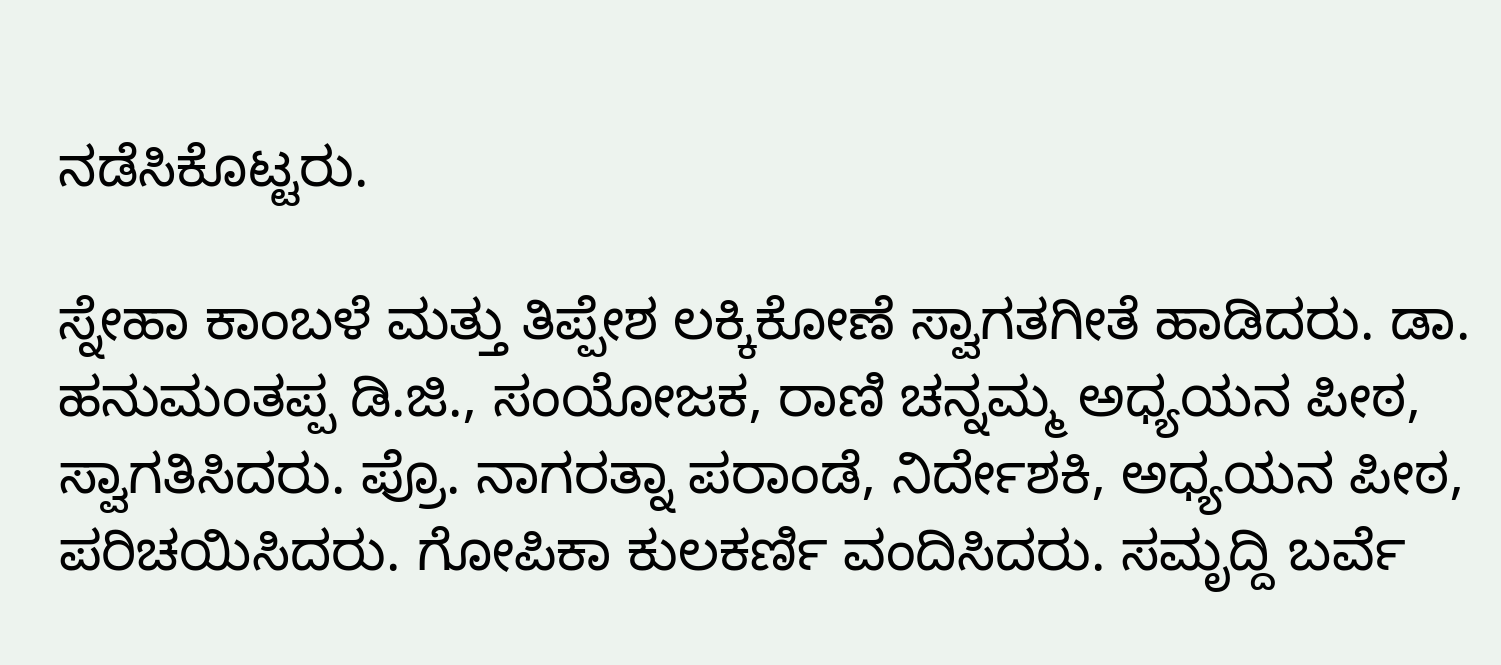ನಡೆಸಿಕೊಟ್ಟರು.

ಸ್ನೇಹಾ ಕಾಂಬಳೆ ಮತ್ತು ತಿಪ್ಪೇಶ ಲಕ್ಕಿಕೋಣೆ ಸ್ವಾಗತಗೀತೆ ಹಾಡಿದರು. ಡಾ. ಹನುಮಂತಪ್ಪ ಡಿ.ಜಿ., ಸಂಯೋಜಕ, ರಾಣಿ ಚನ್ನಮ್ಮ ಅಧ್ಯಯನ ಪೀಠ, ಸ್ವಾಗತಿಸಿದರು. ಪ್ರೊ. ನಾಗರತ್ನಾ ಪರಾಂಡೆ, ನಿರ್ದೇಶಕಿ, ಅಧ್ಯಯನ ಪೀಠ, ಪರಿಚಯಿಸಿದರು. ಗೋಪಿಕಾ ಕುಲಕರ್ಣಿ ವಂದಿಸಿದರು. ಸಮೃದ್ದಿ ಬರ್ವೆ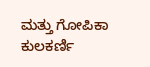ಮತ್ತು ಗೋಪಿಕಾ ಕುಲಕರ್ಣಿ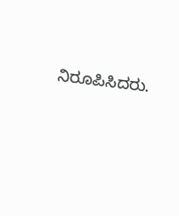ನಿರೂಪಿಸಿದರು.